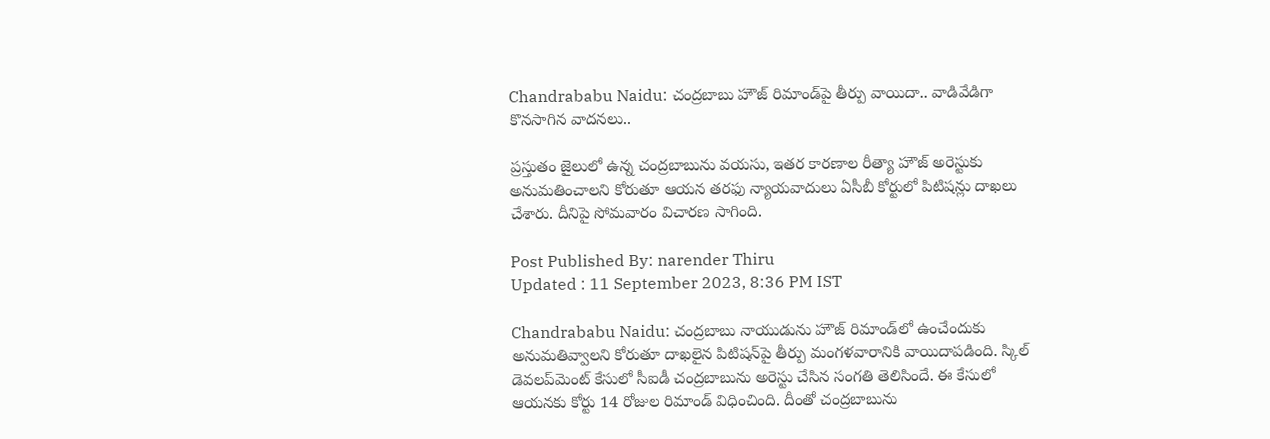Chandrababu Naidu: చంద్రబాబు హౌజ్ రిమాండ్‌పై తీర్పు వాయిదా.. వాడివేడిగా కొనసాగిన వాదనలు..

ప్రస్తుతం జైలులో ఉన్న చంద్రబాబును వయసు, ఇతర కారణాల రీత్యా హౌజ్ అరెస్టుకు అనుమతించాలని కోరుతూ ఆయన తరఫు న్యాయవాదులు ఏసీబీ కోర్టులో పిటిషన్లు దాఖలు చేశారు. దీనిపై సోమవారం విచారణ సాగింది.

Post Published By: narender Thiru
Updated : 11 September 2023, 8:36 PM IST

Chandrababu Naidu: చంద్రబాబు నాయుడును హౌజ్ రిమాండ్‌లో ఉంచేందుకు అనుమతివ్వాలని కోరుతూ దాఖలైన పిటిషన్‌పై తీర్పు మంగళవారానికి వాయిదాపడింది. స్కిల్ డెవలప్‌మెంట్ కేసులో సీఐడీ చంద్రబాబును అరెస్టు చేసిన సంగతి తెలిసిందే. ఈ కేసులో ఆయనకు కోర్టు 14 రోజుల రిమాండ్ విధించింది. దీంతో చంద్రబాబును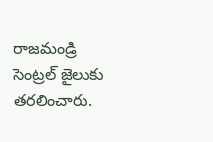రాజమండ్రి సెంట్రల్ జైలుకు తరలించారు.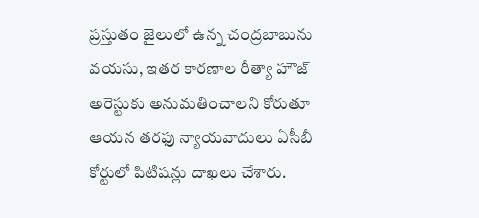ప్రస్తుతం జైలులో ఉన్న చంద్రబాబును వయసు, ఇతర కారణాల రీత్యా హౌజ్ అరెస్టుకు అనుమతించాలని కోరుతూ ఆయన తరఫు న్యాయవాదులు ఏసీబీ కోర్టులో పిటిషన్లు దాఖలు చేశారు.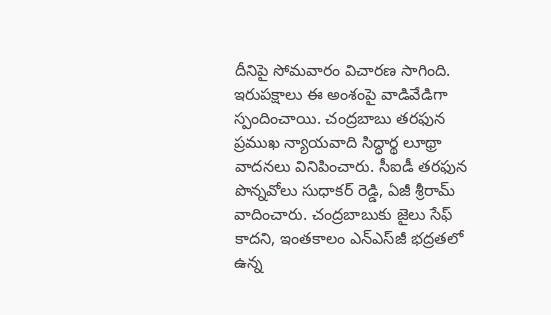దీనిపై సోమవారం విచారణ సాగింది. ఇరుపక్షాలు ఈ అంశంపై వాడివేడిగా స్పందించాయి. చంద్రబాబు తరఫున ప్రముఖ న్యాయవాది సిద్ధార్థ లూథ్రా వాదనలు వినిపించారు. సీఐడీ తరఫున పొన్నవోలు సుధాకర్ రెడ్డి, ఏజీ శ్రీరామ్ వాదించారు. చంద్రబాబుకు జైలు సేఫ్ కాదని, ఇంతకాలం ఎన్‌ఎస్‌జీ భద్రతలో ఉన్న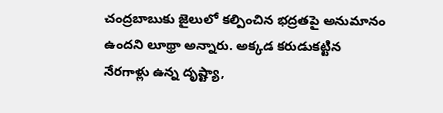చంద్రబాబుకు జైలులో కల్పించిన భద్రతపై అనుమానం ఉందని లూథ్రా అన్నారు. అక్కడ కరుడుకట్టిన నేరగాళ్లు ఉన్న దృష్ట్యా,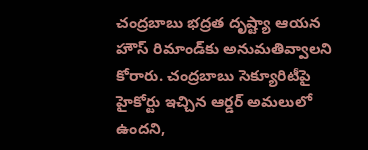చంద్రబాబు భద్రత దృష్ట్యా ఆయన హౌస్ రిమాండ్‌కు అనుమతివ్వాలని కోరారు. చంద్రబాబు సెక్యూరిటీపై హైకోర్టు ఇచ్చిన ఆర్డర్ అమలులో ఉందని,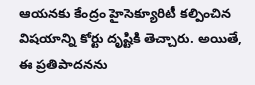ఆయనకు కేంద్రం హైసెక్యూరిటీ కల్పించిన విషయాన్ని కోర్టు దృష్టికి తెచ్చారు. అయితే, ఈ ప్రతిపాదనను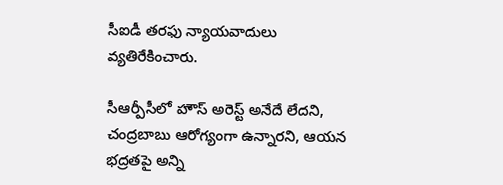సీఐడీ తరఫు న్యాయవాదులు వ్యతిరేకించారు.

సీఆర్పీసీలో హౌస్ అరెస్ట్ అనేదే లేదని, చంద్రబాబు ఆరోగ్యంగా ఉన్నారని, ఆయన భద్రతపై అన్ని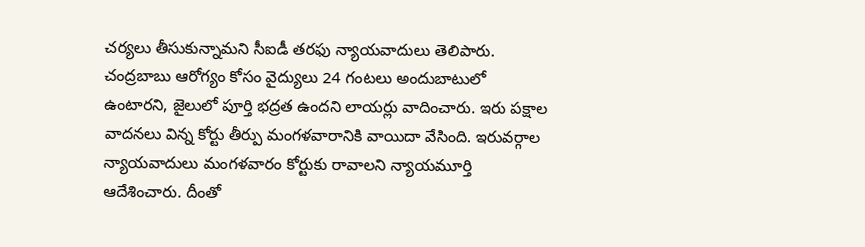చర్యలు తీసుకున్నామని సీఐడీ తరఫు న్యాయవాదులు తెలిపారు. చంద్రబాబు ఆరోగ్యం కోసం వైద్యులు 24 గంటలు అందుబాటులో ఉంటారని, జైలులో పూర్తి భద్రత ఉందని లాయర్లు వాదించారు. ఇరు పక్షాల వాదనలు విన్న కోర్టు తీర్పు మంగళవారానికి వాయిదా వేసింది. ఇరువర్గాల న్యాయవాదులు మంగళవారం కోర్టుకు రావాలని న్యాయమూర్తి ఆదేశించారు. దీంతో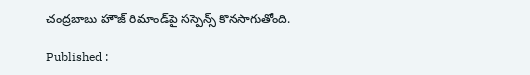చంద్రబాబు హౌజ్ రిమాండ్‌పై సస్పెన్స్ కొనసాగుతోంది.

Published :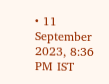• 11 September 2023, 8:36 PM IST